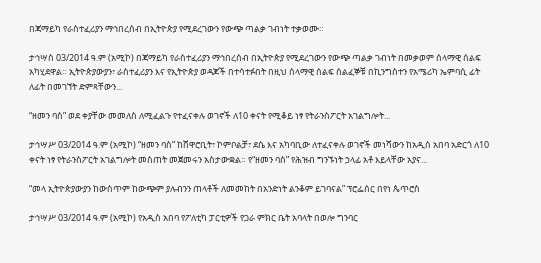በጃማይካ የራስተፈሪያን ማኅበረሰብ በኢትዮጵያ የሚደረገውን የውጭ ጣልቃ ገብነት ተቃወሙ።

ታኅሣስ 03/2014 ዓ.ም (አሚኮ) በጃማይካ የራስተፈሪያን ማኅበረሰብ በኢትዮጵያ የሚደረገውን የውጭ ጣልቃ ገብነት በመቃወም ሰላማዊ ሰልፍ አካሂደዋል። ኢትዮጵያውያን፣ ራስተፈሪያን እና የኢትዮጵያ ወዳጆች በተሳተፉበት በዚህ ሰላማዊ ሰልፍ ሰልፈኞቹ በኪንግስተን የአሜሪካ ኤምባሲ ፊት ለፊት በመገኘት ድምጻቸውን...

“ዘመን ባስ” ወደ ቀያቸው መመለስ ለሚፈልጉ የተፈናቀሉ ወገኖች ለ10 ቀናት የሚቆይ ነፃ የትራንስፖርት አገልግሎት...

ታኅሣሥ 03/2014 ዓ.ም (አሚኮ) “ዘመን ባስ” ከሸዋሮቢት፣ ኮምቦልቻ፣ ደሴ እና አካባቢው ለተፈናቀሉ ወገኖች መነሻውን ከአዲስ አበባ አድርጎ ለ10 ቀናት ነፃ የትራንስፖርት አገልግሎት መስጠት መጀመሩን አስታውቋል። የ“ዘመን ባስ” የሕዝብ ግንኙነት ኃላፊ አቶ እይላቸው አያና...

“መላ ኢትዮጵያውያን ከውስጥም ከውጭም ያሉብንን ጠላቶች ለመመከት በአንድነት ልንቆም ይገባናል” ፕሮፌሰር በየነ ጴጥሮስ

ታኅሣሥ 03/2014 ዓ.ም (አሚኮ) የአዲስ አበባ የፖለቲካ ፓርቲዎች የጋራ ምክር ቤት አባላት በወሎ ግንባር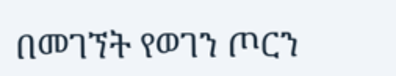በመገኘት የወገን ጦርን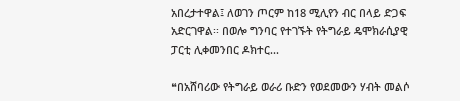አበረታተዋል፤ ለወገን ጦርም ከ18 ሚሊየን ብር በላይ ድጋፍ አድርገዋል፡፡ በወሎ ግንባር የተገኙት የትግራይ ዴሞክራሲያዊ ፓርቲ ሊቀመንበር ዶክተር...

❝በአሸባሪው የትግራይ ወራሪ ቡድን የወደመውን ሃብት መልሶ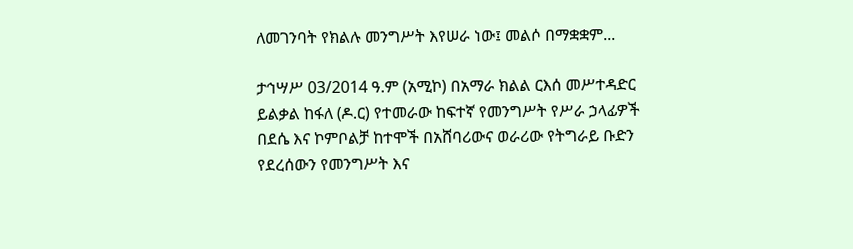ለመገንባት የክልሉ መንግሥት እየሠራ ነው፤ መልሶ በማቋቋም...

ታኅሣሥ 03/2014 ዓ.ም (አሚኮ) በአማራ ክልል ርእሰ መሥተዳድር ይልቃል ከፋለ (ዶ.ር) የተመራው ከፍተኛ የመንግሥት የሥራ ኃላፊዎች በደሴ እና ኮምቦልቻ ከተሞች በአሸባሪውና ወራሪው የትግራይ ቡድን የደረሰውን የመንግሥት እና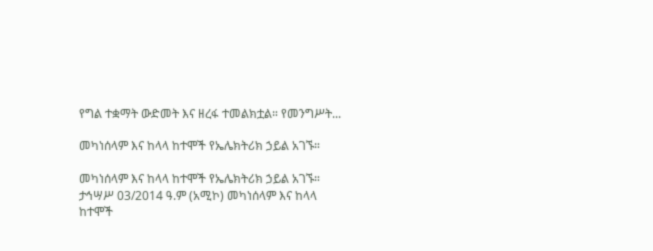የግል ተቋማት ውድመት እና ዘረፋ ተመልክቷል። የመንግሥት...

መካነሰላም እና ከላላ ከተሞች የኤሌክትሪክ ኃይል አገኙ።

መካነሰላም እና ከላላ ከተሞች የኤሌክትሪክ ኃይል አገኙ። ታኅሣሥ 03/2014 ዓ.ም (አሚኮ) መካነሰላም እና ከላላ ከተሞች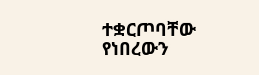ተቋርጦባቸው የነበረውን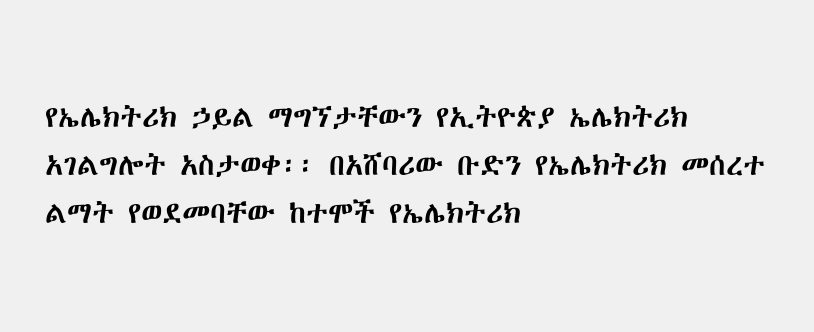የኤሌክትሪክ ኃይል ማግኘታቸውን የኢትዮጵያ ኤሌክትሪክ አገልግሎት አስታወቀ፡፡ በአሸባሪው ቡድን የኤሌክትሪክ መሰረተ ልማት የወደመባቸው ከተሞች የኤሌክትሪክ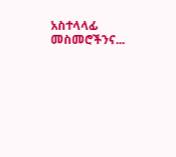አስተላላፊ መስመሮችንና...